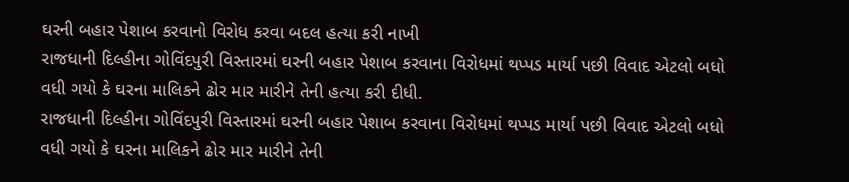ઘરની બહાર પેશાબ કરવાનો વિરોધ કરવા બદલ હત્યા કરી નાખી
રાજધાની દિલ્હીના ગોવિંદપુરી વિસ્તારમાં ઘરની બહાર પેશાબ કરવાના વિરોધમાં થપ્પડ માર્યા પછી વિવાદ એટલો બધો વધી ગયો કે ઘરના માલિકને ઢોર માર મારીને તેની હત્યા કરી દીધી.
રાજધાની દિલ્હીના ગોવિંદપુરી વિસ્તારમાં ઘરની બહાર પેશાબ કરવાના વિરોધમાં થપ્પડ માર્યા પછી વિવાદ એટલો બધો વધી ગયો કે ઘરના માલિકને ઢોર માર મારીને તેની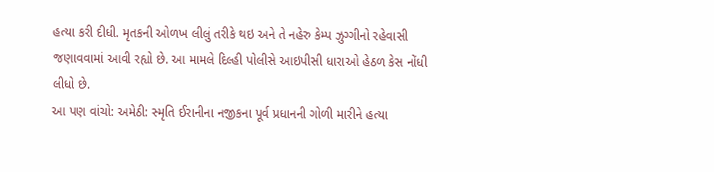હત્યા કરી દીધી. મૃતકની ઓળખ લીલું તરીકે થઇ અને તે નહેરુ કેમ્પ ઝુગ્ગીનો રહેવાસી જણાવવામાં આવી રહ્યો છે. આ મામલે દિલ્હી પોલીસે આઇપીસી ધારાઓ હેઠળ કેસ નોંધી લીધો છે.
આ પણ વાંચો: અમેઠી: સ્મૃતિ ઈરાનીના નજીકના પૂર્વ પ્રધાનની ગોળી મારીને હત્યા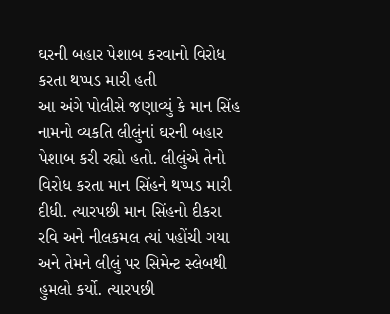ઘરની બહાર પેશાબ કરવાનો વિરોધ કરતા થપ્પડ મારી હતી
આ અંગે પોલીસે જણાવ્યું કે માન સિંહ નામનો વ્યકતિ લીલુંનાં ઘરની બહાર પેશાબ કરી રહ્યો હતો. લીલુંએ તેનો વિરોધ કરતા માન સિંહને થપ્પડ મારી દીધી. ત્યારપછી માન સિંહનો દીકરા રવિ અને નીલકમલ ત્યાં પહોંચી ગયા અને તેમને લીલું પર સિમેન્ટ સ્લેબથી હુમલો કર્યો. ત્યારપછી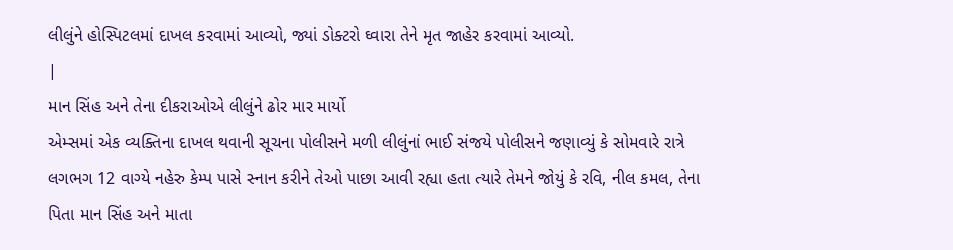લીલુંને હોસ્પિટલમાં દાખલ કરવામાં આવ્યો, જ્યાં ડોક્ટરો ઘ્વારા તેને મૃત જાહેર કરવામાં આવ્યો.
|
માન સિંહ અને તેના દીકરાઓએ લીલુંને ઢોર માર માર્યો
એમ્સમાં એક વ્યક્તિના દાખલ થવાની સૂચના પોલીસને મળી લીલુંનાં ભાઈ સંજયે પોલીસને જણાવ્યું કે સોમવારે રાત્રે લગભગ 12 વાગ્યે નહેરુ કેમ્પ પાસે સ્નાન કરીને તેઓ પાછા આવી રહ્યા હતા ત્યારે તેમને જોયું કે રવિ, નીલ કમલ, તેના પિતા માન સિંહ અને માતા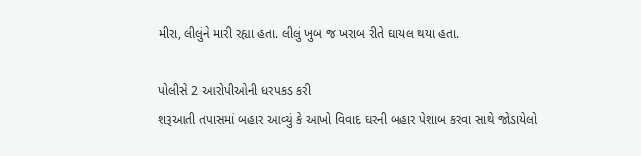મીરા, લીલુંને મારી રહ્યા હતા. લીલું ખુબ જ ખરાબ રીતે ઘાયલ થયા હતા.

પોલીસે 2 આરોપીઓની ધરપકડ કરી
શરૂઆતી તપાસમાં બહાર આવ્યું કે આખો વિવાદ ઘરની બહાર પેશાબ કરવા સાથે જોડાયેલો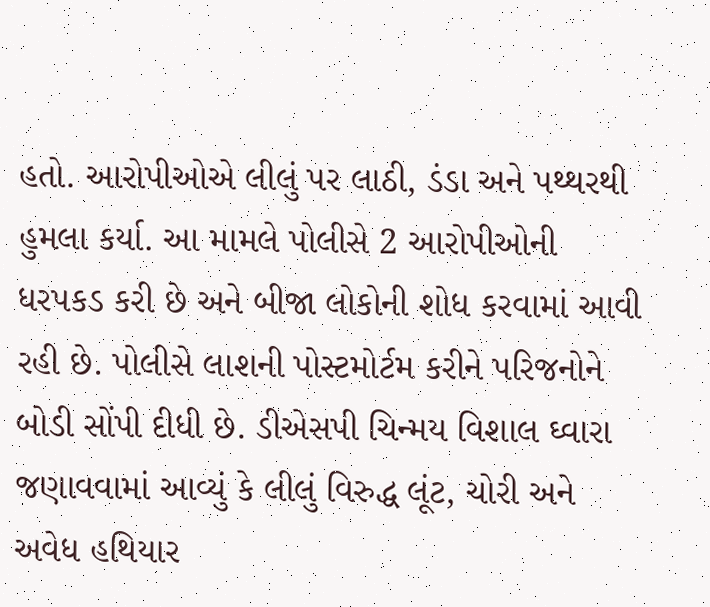હતો. આરોપીઓએ લીલું પર લાઠી, ડંડા અને પથ્થરથી હુમલા કર્યા. આ મામલે પોલીસે 2 આરોપીઓની ધરપકડ કરી છે અને બીજા લોકોની શોધ કરવામાં આવી રહી છે. પોલીસે લાશની પોસ્ટમોર્ટમ કરીને પરિજનોને બોડી સોંપી દીધી છે. ડીએસપી ચિન્મય વિશાલ ઘ્વારા જણાવવામાં આવ્યું કે લીલું વિરુદ્ધ લૂંટ, ચોરી અને અવેધ હથિયાર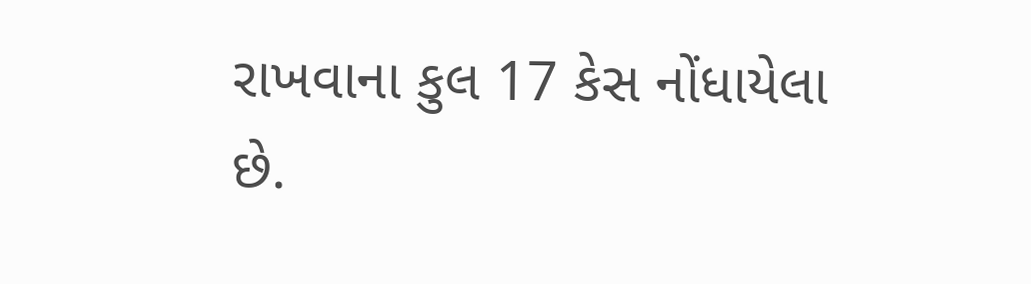રાખવાના કુલ 17 કેસ નોંધાયેલા છે.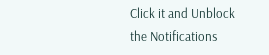Click it and Unblock the Notifications